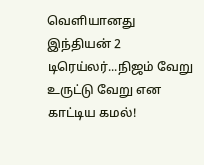வெளியானது இந்தியன் 2 டிரெய்லர்...நிஜம் வேறு உருட்டு வேறு என காட்டிய கமல்!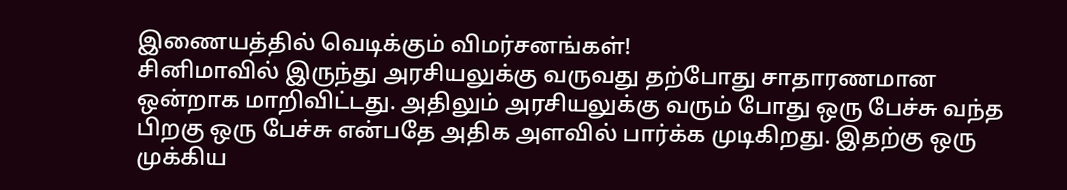இணையத்தில் வெடிக்கும் விமர்சனங்கள்!
சினிமாவில் இருந்து அரசியலுக்கு வருவது தற்போது சாதாரணமான ஒன்றாக மாறிவிட்டது. அதிலும் அரசியலுக்கு வரும் போது ஒரு பேச்சு வந்த பிறகு ஒரு பேச்சு என்பதே அதிக அளவில் பார்க்க முடிகிறது. இதற்கு ஒரு முக்கிய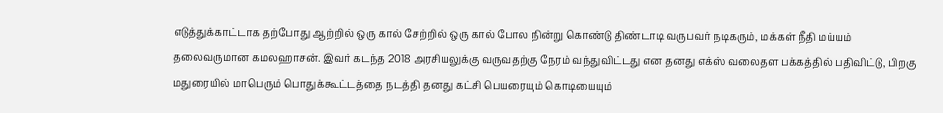எடுத்துக்காட்டாக தற்போது ஆற்றில் ஒரு கால் சேற்றில் ஒரு கால் போல நின்று கொண்டு திண்டாடி வருபவர் நடிகரும், மக்கள் நீதி மய்யம் தலைவருமான கமலஹாசன். இவர் கடந்த 2018 அரசியலுக்கு வருவதற்கு நேரம் வந்துவிட்டது என தனது எக்ஸ் வலைதள பக்கத்தில் பதிவிட்டு, பிறகு மதுரையில் மாபெரும் பொதுக்கூட்டத்தை நடத்தி தனது கட்சி பெயரையும் கொடியையும்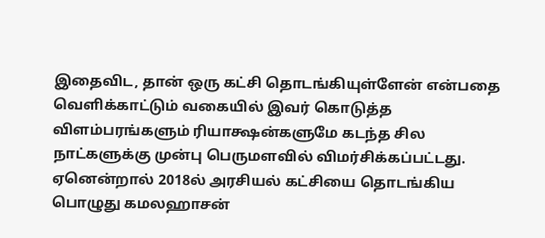இதைவிட, தான் ஒரு கட்சி தொடங்கியுள்ளேன் என்பதை வெளிக்காட்டும் வகையில் இவர் கொடுத்த விளம்பரங்களும் ரியாக்ஷன்களுமே கடந்த சில நாட்களுக்கு முன்பு பெருமளவில் விமர்சிக்கப்பட்டது. ஏனென்றால் 2018ல் அரசியல் கட்சியை தொடங்கிய பொழுது கமலஹாசன்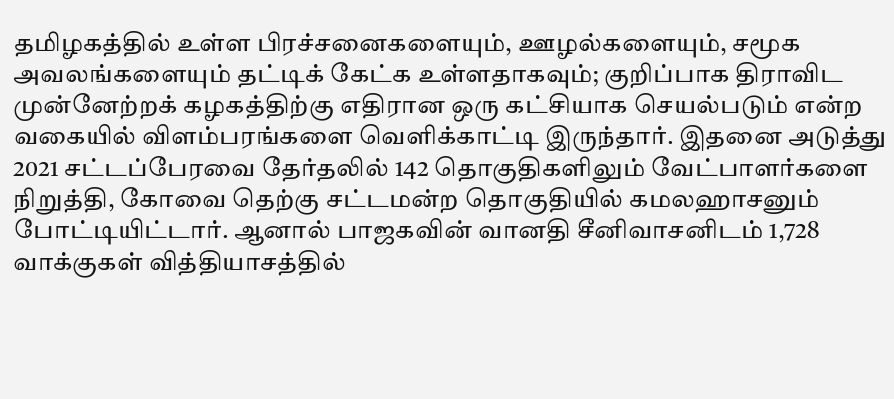தமிழகத்தில் உள்ள பிரச்சனைகளையும், ஊழல்களையும், சமூக அவலங்களையும் தட்டிக் கேட்க உள்ளதாகவும்; குறிப்பாக திராவிட முன்னேற்றக் கழகத்திற்கு எதிரான ஒரு கட்சியாக செயல்படும் என்ற வகையில் விளம்பரங்களை வெளிக்காட்டி இருந்தார். இதனை அடுத்து 2021 சட்டப்பேரவை தேர்தலில் 142 தொகுதிகளிலும் வேட்பாளர்களை நிறுத்தி, கோவை தெற்கு சட்டமன்ற தொகுதியில் கமலஹாசனும் போட்டியிட்டார். ஆனால் பாஜகவின் வானதி சீனிவாசனிடம் 1,728 வாக்குகள் வித்தியாசத்தில்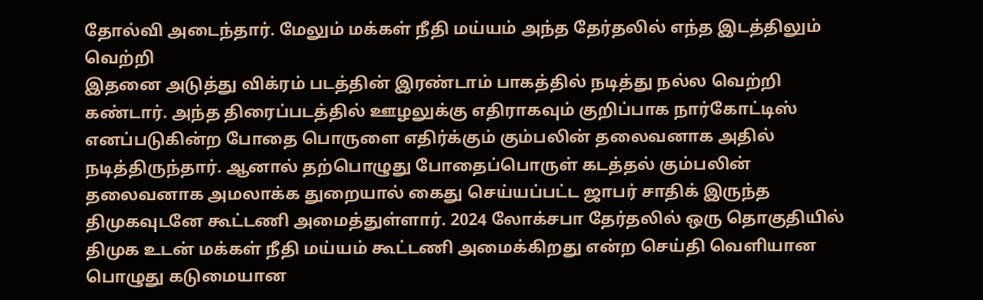தோல்வி அடைந்தார். மேலும் மக்கள் நீதி மய்யம் அந்த தேர்தலில் எந்த இடத்திலும் வெற்றி
இதனை அடுத்து விக்ரம் படத்தின் இரண்டாம் பாகத்தில் நடித்து நல்ல வெற்றி கண்டார். அந்த திரைப்படத்தில் ஊழலுக்கு எதிராகவும் குறிப்பாக நார்கோட்டிஸ் எனப்படுகின்ற போதை பொருளை எதிர்க்கும் கும்பலின் தலைவனாக அதில் நடித்திருந்தார். ஆனால் தற்பொழுது போதைப்பொருள் கடத்தல் கும்பலின் தலைவனாக அமலாக்க துறையால் கைது செய்யப்பட்ட ஜாபர் சாதிக் இருந்த திமுகவுடனே கூட்டணி அமைத்துள்ளார். 2024 லோக்சபா தேர்தலில் ஒரு தொகுதியில் திமுக உடன் மக்கள் நீதி மய்யம் கூட்டணி அமைக்கிறது என்ற செய்தி வெளியான பொழுது கடுமையான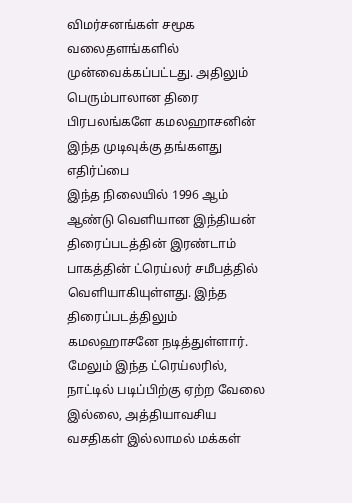விமர்சனங்கள் சமூக வலைதளங்களில் முன்வைக்கப்பட்டது. அதிலும் பெரும்பாலான திரை பிரபலங்களே கமலஹாசனின் இந்த முடிவுக்கு தங்களது எதிர்ப்பை
இந்த நிலையில் 1996 ஆம் ஆண்டு வெளியான இந்தியன் திரைப்படத்தின் இரண்டாம் பாகத்தின் ட்ரெய்லர் சமீபத்தில் வெளியாகியுள்ளது. இந்த திரைப்படத்திலும் கமலஹாசனே நடித்துள்ளார். மேலும் இந்த ட்ரெய்லரில், நாட்டில் படிப்பிற்கு ஏற்ற வேலை இல்லை, அத்தியாவசிய வசதிகள் இல்லாமல் மக்கள்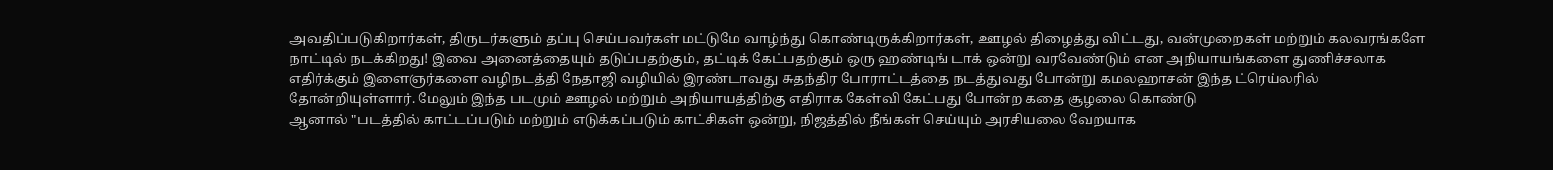அவதிப்படுகிறார்கள், திருடர்களும் தப்பு செய்பவர்கள் மட்டுமே வாழ்ந்து கொண்டிருக்கிறார்கள், ஊழல் திழைத்து விட்டது, வன்முறைகள் மற்றும் கலவரங்களே நாட்டில் நடக்கிறது! இவை அனைத்தையும் தடுப்பதற்கும், தட்டிக் கேட்பதற்கும் ஒரு ஹண்டிங் டாக் ஒன்று வரவேண்டும் என அநியாயங்களை துணிச்சலாக எதிர்க்கும் இளைஞர்களை வழிநடத்தி நேதாஜி வழியில் இரண்டாவது சுதந்திர போராட்டத்தை நடத்துவது போன்று கமலஹாசன் இந்த ட்ரெய்லரில் தோன்றியுள்ளார். மேலும் இந்த படமும் ஊழல் மற்றும் அநியாயத்திற்கு எதிராக கேள்வி கேட்பது போன்ற கதை சூழலை கொண்டு
ஆனால் "படத்தில் காட்டப்படும் மற்றும் எடுக்கப்படும் காட்சிகள் ஒன்று, நிஜத்தில் நீங்கள் செய்யும் அரசியலை வேறயாக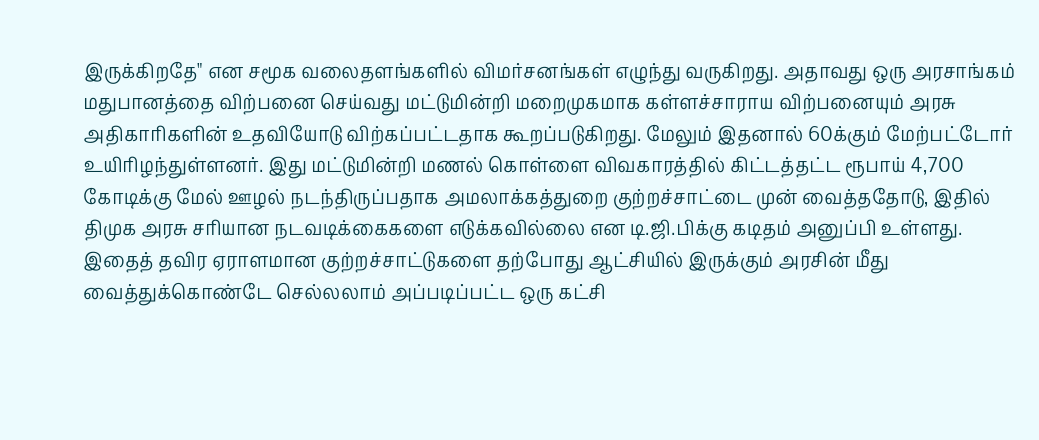இருக்கிறதே" என சமூக வலைதளங்களில் விமர்சனங்கள் எழுந்து வருகிறது. அதாவது ஒரு அரசாங்கம் மதுபானத்தை விற்பனை செய்வது மட்டுமின்றி மறைமுகமாக கள்ளச்சாராய விற்பனையும் அரசு அதிகாரிகளின் உதவியோடு விற்கப்பட்டதாக கூறப்படுகிறது. மேலும் இதனால் 60க்கும் மேற்பட்டோர் உயிரிழந்துள்ளனர். இது மட்டுமின்றி மணல் கொள்ளை விவகாரத்தில் கிட்டத்தட்ட ரூபாய் 4,700 கோடிக்கு மேல் ஊழல் நடந்திருப்பதாக அமலாக்கத்துறை குற்றச்சாட்டை முன் வைத்ததோடு, இதில் திமுக அரசு சரியான நடவடிக்கைகளை எடுக்கவில்லை என டி.ஜி.பிக்கு கடிதம் அனுப்பி உள்ளது. இதைத் தவிர ஏராளமான குற்றச்சாட்டுகளை தற்போது ஆட்சியில் இருக்கும் அரசின் மீது வைத்துக்கொண்டே செல்லலாம் அப்படிப்பட்ட ஒரு கட்சி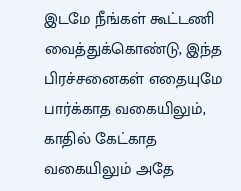இடமே நீங்கள் கூட்டணி வைத்துக்கொண்டு, இந்த பிரச்சனைகள் எதையுமே பார்க்காத வகையிலும், காதில் கேட்காத வகையிலும் அதே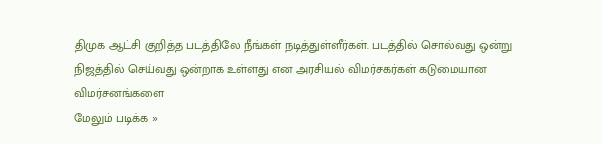திமுக ஆட்சி குறித்த படத்திலே நீங்கள் நடித்துள்ளீர்கள். படத்தில் சொல்வது ஒன்று நிஜத்தில் செய்வது ஒன்றாக உள்ளது என அரசியல் விமர்சகர்கள் கடுமையான விமர்சனங்களை
மேலும் படிக்க »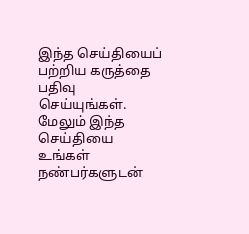இந்த செய்தியைப் பற்றிய கருத்தை பதிவு செய்யுங்கள். மேலும் இந்த செய்தியை உங்கள் நண்பர்களுடன்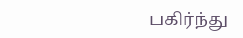பகிர்ந்து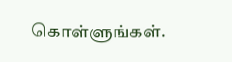கொள்ளுங்கள்.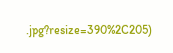.jpg?resize=390%2C205)